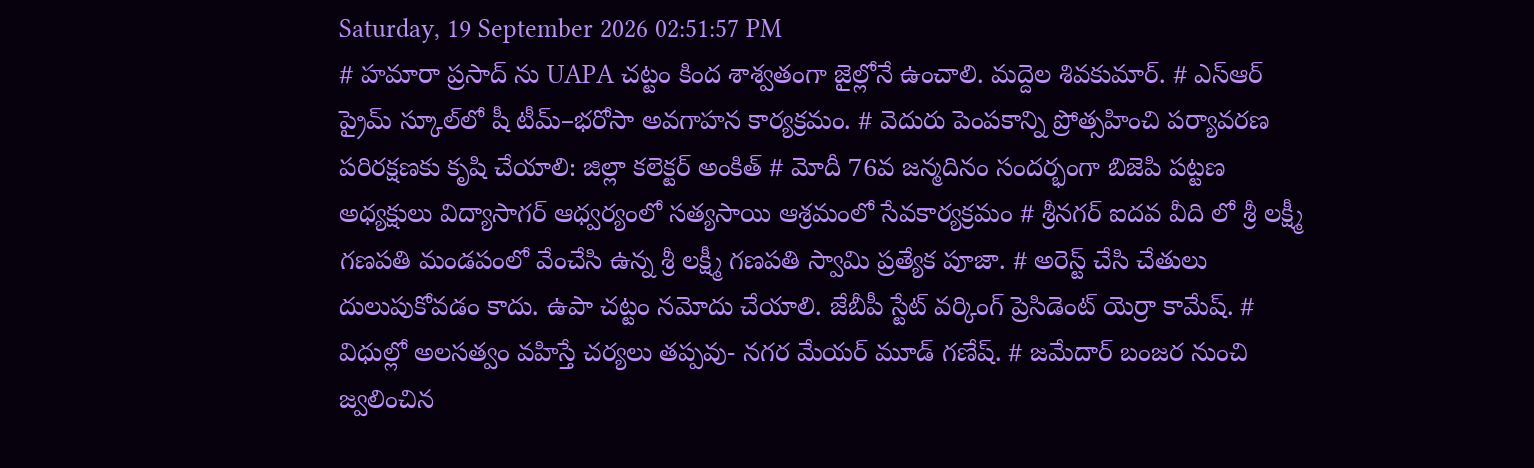Saturday, 19 September 2026 02:51:57 PM
# హమారా ప్రసాద్ ను UAPA చట్టం కింద శాశ్వతంగా జైల్లోనే ఉంచాలి. మద్దెల శివకుమార్. # ఎస్‌ఆర్‌ ప్రైమ్‌ స్కూల్‌లో షీ టీమ్‌–భరోసా అవగాహన కార్యక్రమం. # వెదురు పెంపకాన్ని ప్రోత్సహించి పర్యావరణ పరిరక్షణకు కృషి చేయాలి: జిల్లా కలెక్టర్ అంకిత్ # మోదీ 76వ జన్మదినం సందర్భంగా బిజెపి పట్టణ అధ్యక్షులు విద్యాసాగర్ ఆధ్వర్యంలో సత్యసాయి ఆశ్రమంలో సేవకార్యక్రమం # శ్రీనగర్ ఐదవ వీది లో శ్రీ లక్ష్మీ గణపతి మండపంలో వేంచేసి ఉన్న శ్రీ లక్ష్మీ గణపతి స్వామి ప్రత్యేక పూజా. # అరెస్ట్ చేసి చేతులు దులుపుకోవడం కాదు. ఉపా చట్టం నమోదు చేయాలి. జేబీపీ స్టేట్ వర్కింగ్ ప్రెసిడెంట్ యెర్రా కామేష్. # విధుల్లో అలసత్వం వహిస్తే చర్యలు తప్పవు- నగర మేయర్ మూడ్ గణేష్. # జమేదార్ బంజర నుంచి జ్వలించిన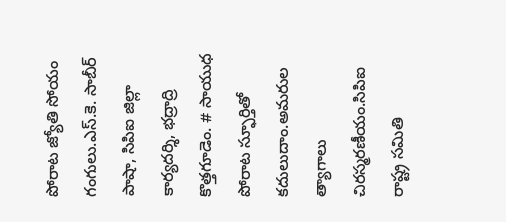పోరాట జ్యోతి సోయం గంగులు.ఎస్.కె. సాబీర్ పాషా, సిపిఐ జిల్లా కార్యదర్శి, భద్రాద్రి కొత్తగూడెం. # సాయుధ పోరాట స్ఫూర్తితో కదులుదాం.అమరుల త్యాగాలు చిరస్మరణీయం.సిపిఐ రాష్ట్ర సమితి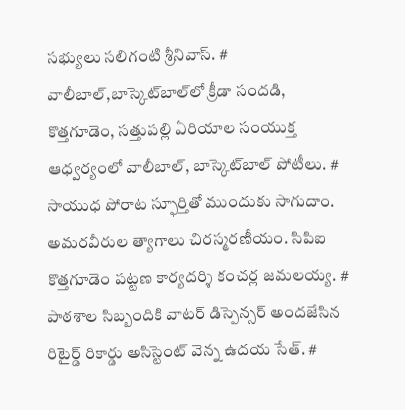సభ్యులు సలిగంటి శ్రీనివాస్. # వాలీబాల్‌,బాస్కెట్‌బాల్‌లో క్రీడా సందడి, కొత్తగూడెం, సత్తుపల్లి ఏరియాల సంయుక్త ఆధ్వర్యంలో వాలీబాల్, బాస్కెట్‌బాల్ పోటీలు. # సాయుధ పోరాట స్ఫూర్తితో ముందుకు సాగుదాం. అమరవీరుల త్యాగాలు చిరస్మరణీయం. సిపిఐ కొత్తగూడెం పట్టణ కార్యదర్శి కంచర్ల జమలయ్య. # పాఠశాల సిబ్బందికి వాటర్ డిస్పెన్సర్ అందజేసిన రిటైర్డ్ రికార్డు అసిస్టెంట్ వెన్న ఉదయ సేత్. #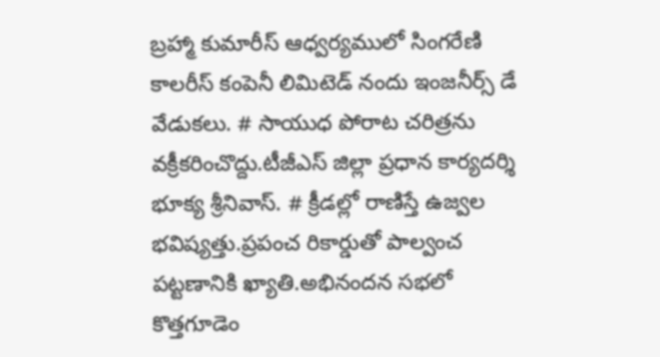బ్రహ్మా కుమారీస్ ఆధ్వర్యములో సింగరేణి కాలరీస్ కంపెనీ లిమిటెడ్ నందు ఇంజనీర్స్ డే వేడుకలు. # సాయుధ పోరాట చరిత్రను వక్రీకరించొద్దు.టీజీఎస్ జిల్లా ప్రధాన కార్యదర్శి భూక్య శ్రీనివాస్. # క్రీడల్లో రాణిస్తే ఉజ్వల భవిష్యత్తు.ప్రపంచ రికార్డుతో పాల్వంచ పట్టణానికి ఖ్యాతి.అభినందన సభలో కొత్తగూడెం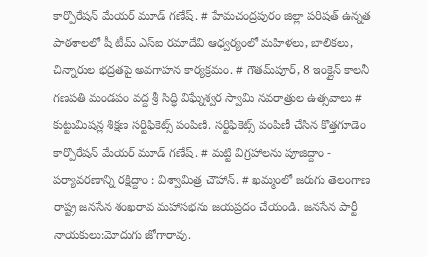కార్పొరేషన్ మేయర్ మూడ్ గణేష్. # హేమచంద్రపురం జిల్లా పరిషత్ ఉన్నత పాఠశాలలో షీ టీమ్‌ ఎస్‌ఐ రమాదేవి ఆధ్వర్యంలో మహిళలు, బాలికలు, చిన్నారుల భద్రతపై అవగాహన కార్యక్రమం. # గౌతమ్‌పూర్, 8 ఇంక్లైన్ కాలనీ గణపతి మండపం వద్ద శ్రీ సిద్ధి విఘ్నేశ్వర స్వామి నవరాత్రుల ఉత్సవాలు # కుట్టుమిషన్ల శిక్షణ సర్టిఫికెట్స్ పంపిణి. సర్టిఫికెట్స్ పంపిణీ చేసిన కొత్తగూడెం కార్పొరేషన్ మేయర్ మూడ్ గణేష్. # మట్టి విగ్రహాలను పూజిద్దాం - పర్యావరణాన్ని రక్షిద్దాం : విశ్వామిత్ర చౌహాన్. # ఖమ్మంలో జరుగు తెలంగాణ రాష్ట్ర జనసేన శంఖరావ మహాసభను జయప్రదం చేయండి. జనసేన పార్టీ నాయకులు:మోదుగు జోగారావు.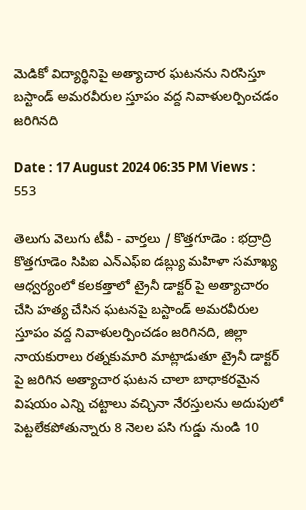మెడికో విద్యార్థినిపై అత్యాచార ఘటనను నిరసిస్తూ బస్టాండ్ అమరవీరుల స్తూపం వద్ద నివాళులర్పించడం జరిగినది

Date : 17 August 2024 06:35 PM Views : 553

తెలుగు వెలుగు టీవీ - వార్తలు / కొత్తగూడెం : భద్రాద్రి కొత్తగూడెం సిపిఐ ఎన్ఎఫ్ఐ డబ్ల్యు మహిళా సమాఖ్య ఆధ్వర్యంలో కలకత్తాలో ట్రైనీ డాక్టర్ పై అత్యాచారం చేసి హత్య చేసిన ఘటనపై బస్టాండ్ అమరవీరుల స్తూపం వద్ద నివాళులర్పించడం జరిగినది, జిల్లా నాయకురాలు రత్నకుమారి మాట్లాడుతూ ట్రైనీ డాక్టర్ పై జరిగిన అత్యాచార ఘటన చాలా బాధాకరమైన విషయం ఎన్ని చట్టాలు వచ్చినా నేరస్తులను అదుపులో పెట్టలేకపోతున్నారు 8 నెలల పసి గుడ్డు నుండి 10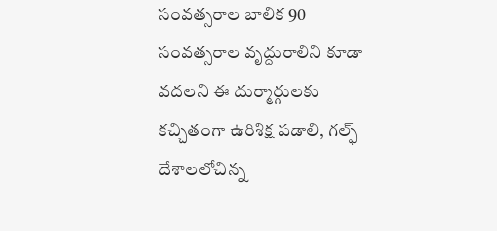సంవత్సరాల బాలిక 90 సంవత్సరాల వృద్దురాలిని కూడా వదలని ఈ దుర్మార్గులకు కచ్చితంగా ఉరిశిక్ష పడాలి, గల్ఫ్ దేశాలలోచిన్న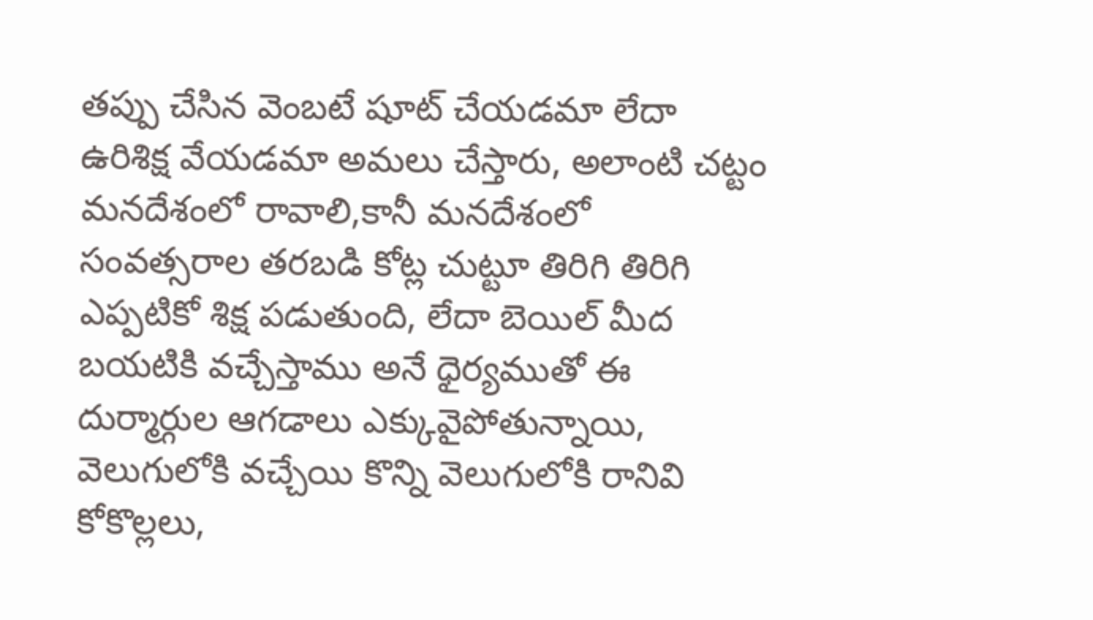తప్పు చేసిన వెంబటే షూట్ చేయడమా లేదా ఉరిశిక్ష వేయడమా అమలు చేస్తారు, అలాంటి చట్టం మనదేశంలో రావాలి,కానీ మనదేశంలో సంవత్సరాల తరబడి కోట్ల చుట్టూ తిరిగి తిరిగి ఎప్పటికో శిక్ష పడుతుంది, లేదా బెయిల్ మీద బయటికి వచ్చేస్తాము అనే ధైర్యముతో ఈ దుర్మార్గుల ఆగడాలు ఎక్కువైపోతున్నాయి, వెలుగులోకి వచ్చేయి కొన్ని వెలుగులోకి రానివి కోకొల్లలు,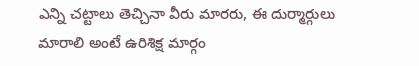ఎన్ని చట్టాలు తెచ్చినా వీరు మారరు, ఈ దుర్మార్గులు మారాలి అంటే ఉరిశిక్ష మార్గం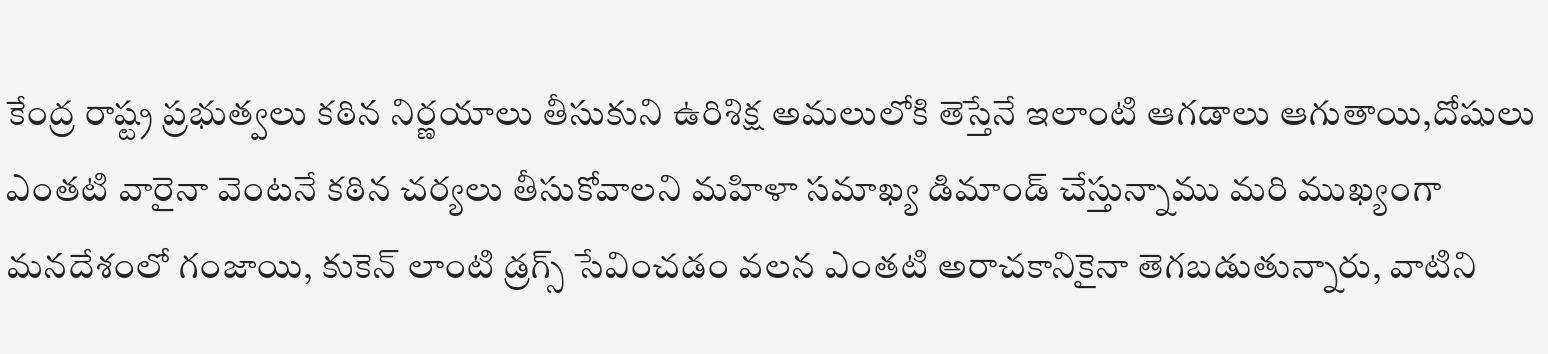కేంద్ర రాష్ట్ర ప్రభుత్వలు కఠిన నిర్ణయాలు తీసుకుని ఉరిశిక్ష అమలులోకి తెస్తేనే ఇలాంటి ఆగడాలు ఆగుతాయి,దోషులు ఎంతటి వారైనా వెంటనే కఠిన చర్యలు తీసుకోవాలని మహిళా సమాఖ్య డిమాండ్ చేస్తున్నాము మరి ముఖ్యంగా మనదేశంలో గంజాయి, కుకెన్ లాంటి డ్రగ్స్ సేవించడం వలన ఎంతటి అరాచకానికైనా తెగబడుతున్నారు, వాటిని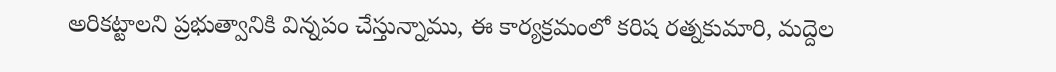అరికట్టాలని ప్రభుత్వానికి విన్నపం చేస్తున్నాము, ఈ కార్యక్రమంలో కరిష రత్నకుమారి, మద్దెల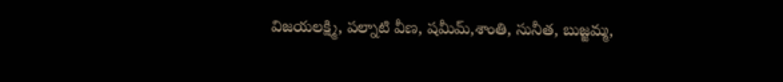విజయలక్ష్మి, పల్నాటి వీణ, షమీమ్,శాంతి, సునీత, బుజ్జమ్మ,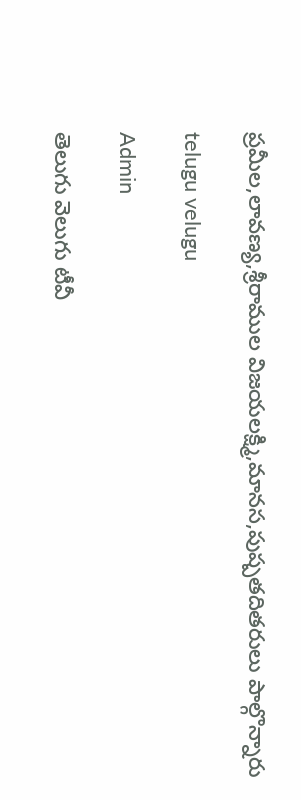ప్రమీల,లావణ్య,శ్రీరాముల విజయలక్ష్మి,మానస,పుష్పతదితరులు పాల్గొన్నారు

telugu velugu

Admin

తెలుగు వెలుగు టీవీ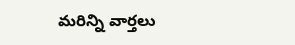మరిన్ని వార్తలు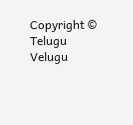Copyright © Telugu Velugu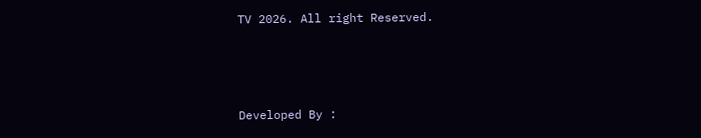TV 2026. All right Reserved.



Developed By :